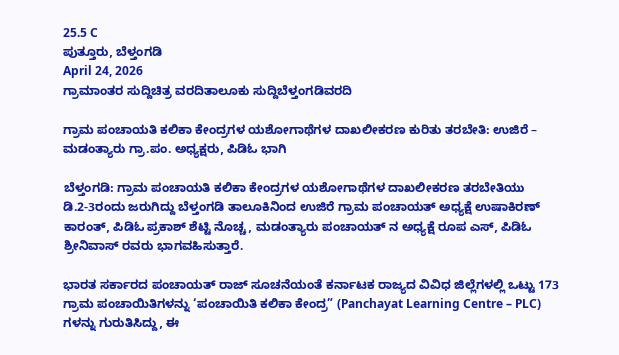25.5 C
ಪುತ್ತೂರು, ಬೆಳ್ತಂಗಡಿ
April 24, 2026
ಗ್ರಾಮಾಂತರ ಸುದ್ದಿಚಿತ್ರ ವರದಿತಾಲೂಕು ಸುದ್ದಿಬೆಳ್ತಂಗಡಿವರದಿ

ಗ್ರಾಮ ಪಂಚಾಯತಿ ಕಲಿಕಾ ಕೇಂದ್ರಗಳ ಯಶೋಗಾಥೆಗಳ ದಾಖಲೀಕರಣ ಕುರಿತು ತರಬೇತಿ: ಉಜಿರೆ – ಮಡಂತ್ಯಾರು ಗ್ರಾ.ಪಂ. ಅಧ್ಯಕ್ಷರು, ಪಿಡಿಓ ಭಾಗಿ

ಬೆಳ್ತಂಗಡಿ: ಗ್ರಾಮ ಪಂಚಾಯತಿ ಕಲಿಕಾ ಕೇಂದ್ರಗಳ ಯಶೋಗಾಥೆಗಳ ದಾಖಲೀಕರಣ ತರಬೇತಿಯು ಡಿ.2-3ರಂದು ಜರುಗಿದ್ದು ಬೆಳ್ತಂಗಡಿ ತಾಲೂಕಿನಿಂದ ಉಜಿರೆ ಗ್ರಾಮ ಪಂಚಾಯತ್ ಅಧ್ಯಕ್ಷೆ ಉಷಾಕಿರಣ್ ಕಾರಂತ್, ಪಿಡಿಓ ಪ್ರಕಾಶ್ ಶೆಟ್ಟಿ ನೊಚ್ಚ, ಮಡಂತ್ಯಾರು ಪಂಚಾಯತ್ ನ ಅಧ್ಯಕ್ಷೆ ರೂಪ ಎಸ್, ಪಿಡಿಓ ಶ್ರೀನಿವಾಸ್ ರವರು ಭಾಗವಹಿಸುತ್ತಾರೆ.

ಭಾರತ ಸರ್ಕಾರದ ಪಂಚಾಯತ್ ರಾಜ್ ಸೂಚನೆಯಂತೆ ಕರ್ನಾಟಕ ರಾಜ್ಯದ ವಿವಿಧ ಜಿಲ್ಲೆಗಳಲ್ಲಿ ಒಟ್ಟು 173 ಗ್ರಾಮ ಪಂಚಾಯಿತಿಗಳನ್ನು ‘ಪಂಚಾಯಿತಿ ಕಲಿಕಾ ಕೇಂದ್ರ” (Panchayat Learning Centre – PLC) ಗಳನ್ನು ಗುರುತಿಸಿದ್ದು, ಈ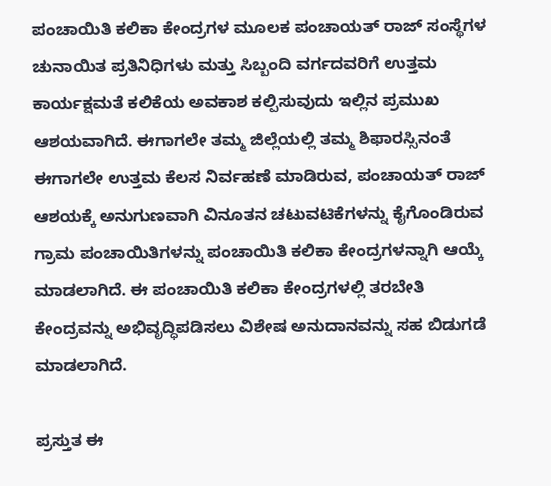ಪಂಚಾಯಿತಿ ಕಲಿಕಾ ಕೇಂದ್ರಗಳ ಮೂಲಕ ಪಂಚಾಯತ್ ರಾಜ್ ಸಂಸ್ಥೆಗಳ ಚುನಾಯಿತ ಪ್ರತಿನಿಧಿಗಳು ಮತ್ತು ಸಿಬ್ಬಂದಿ ವರ್ಗದವರಿಗೆ ಉತ್ತಮ ಕಾರ್ಯಕ್ಷಮತೆ ಕಲಿಕೆಯ ಅವಕಾಶ ಕಲ್ಪಿಸುವುದು ಇಲ್ಲಿನ ಪ್ರಮುಖ ಆಶಯವಾಗಿದೆ. ಈಗಾಗಲೇ ತಮ್ಮ ಜಿಲ್ಲೆಯಲ್ಲಿ ತಮ್ಮ ಶಿಫಾರಸ್ಸಿನಂತೆ ಈಗಾಗಲೇ ಉತ್ತಮ ಕೆಲಸ ನಿರ್ವಹಣೆ ಮಾಡಿರುವ, ಪಂಚಾಯತ್ ರಾಜ್ ಆಶಯಕ್ಕೆ ಅನುಗುಣವಾಗಿ ವಿನೂತನ ಚಟುವಟಿಕೆಗಳನ್ನು ಕೈಗೊಂಡಿರುವ ಗ್ರಾಮ ಪಂಚಾಯಿತಿಗಳನ್ನು ಪಂಚಾಯಿತಿ ಕಲಿಕಾ ಕೇಂದ್ರಗಳನ್ನಾಗಿ ಆಯ್ಕೆ ಮಾಡಲಾಗಿದೆ. ಈ ಪಂಚಾಯಿತಿ ಕಲಿಕಾ ಕೇಂದ್ರಗಳಲ್ಲಿ ತರಬೇತಿ ಕೇಂದ್ರವನ್ನು ಅಭಿವೃದ್ಧಿಪಡಿಸಲು ವಿಶೇಷ ಅನುದಾನವನ್ನು ಸಹ ಬಿಡುಗಡೆ ಮಾಡಲಾಗಿದೆ.

ಪ್ರಸ್ತುತ ಈ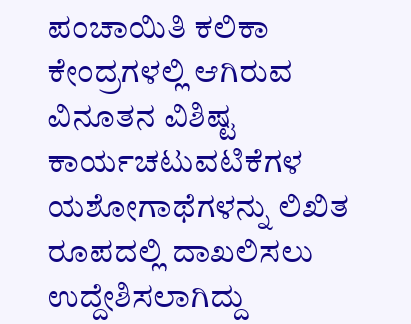ಪಂಚಾಯಿತಿ ಕಲಿಕಾ ಕೇಂದ್ರಗಳಲ್ಲಿ ಆಗಿರುವ ವಿನೂತನ ವಿಶಿಷ್ಟ ಕಾರ್ಯಚಟುವಟಿಕೆಗಳ ಯಶೋಗಾಥೆಗಳನ್ನು ಲಿಖಿತ ರೂಪದಲ್ಲಿ ದಾಖಲಿಸಲು ಉದ್ದೇಶಿಸಲಾಗಿದ್ದು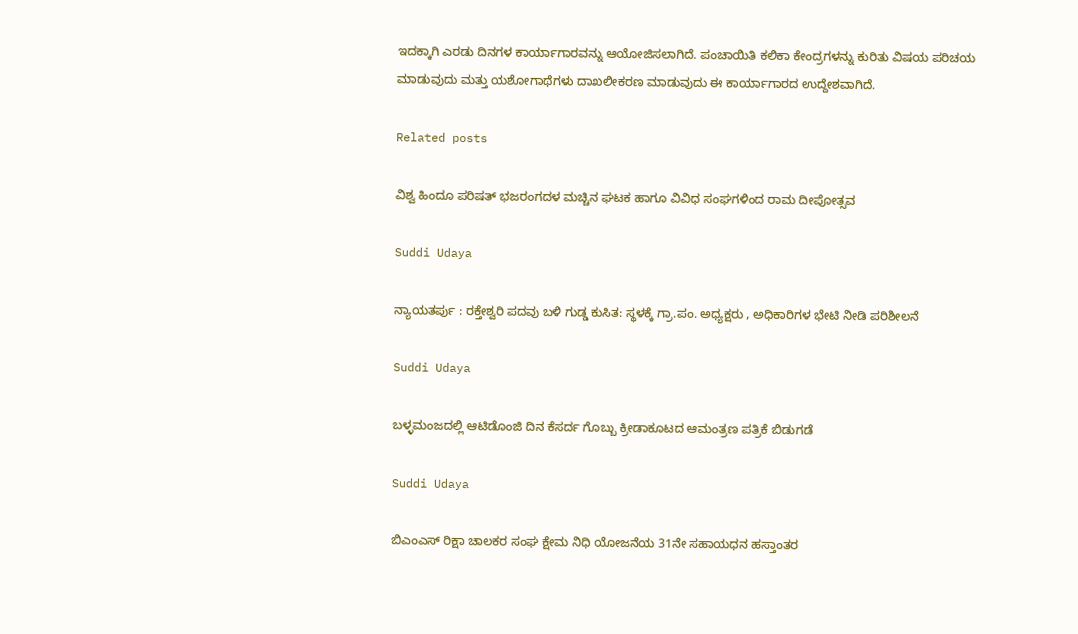ಇದಕ್ಕಾಗಿ ಎರಡು ದಿನಗಳ ಕಾರ್ಯಾಗಾರವನ್ನು ಆಯೋಜಿಸಲಾಗಿದೆ. ಪಂಚಾಯಿತಿ ಕಲಿಕಾ ಕೇಂದ್ರಗಳನ್ನು ಕುರಿತು ವಿಷಯ ಪರಿಚಯ ಮಾಡುವುದು ಮತ್ತು ಯಶೋಗಾಥೆಗಳು ದಾಖಲೀಕರಣ ಮಾಡುವುದು ಈ ಕಾರ್ಯಾಗಾರದ ಉದ್ದೇಶವಾಗಿದೆ.

Related posts

ವಿಶ್ವ ಹಿಂದೂ ಪರಿಷತ್ ಭಜರಂಗದಳ ಮಚ್ಚಿನ ಘಟಕ ಹಾಗೂ ವಿವಿಧ ಸಂಘಗಳಿಂದ ರಾಮ ದೀಪೋತ್ಸವ

Suddi Udaya

ನ್ಯಾಯತರ್ಪು : ರಕ್ತೇಶ್ವರಿ ಪದವು ಬಳಿ ಗುಡ್ಡ ಕುಸಿತ: ಸ್ಥಳಕ್ಕೆ ಗ್ರಾ.ಪಂ. ಅಧ್ಯಕ್ಷರು , ಅಧಿಕಾರಿಗಳ ಭೇಟಿ ನೀಡಿ ಪರಿಶೀಲನೆ

Suddi Udaya

ಬಳ್ಳಮಂಜದಲ್ಲಿ ಆಟಿಡೊಂಜಿ ದಿನ ಕೆಸರ್ದ ಗೊಬ್ಬು ಕ್ರೀಡಾಕೂಟದ ಆಮಂತ್ರಣ ಪತ್ರಿಕೆ ಬಿಡುಗಡೆ

Suddi Udaya

ಬಿಎಂಎಸ್ ರಿಕ್ಷಾ ಚಾಲಕರ ಸಂಘ ಕ್ಷೇಮ ನಿಧಿ ಯೋಜನೆಯ 31ನೇ ಸಹಾಯಧನ ಹಸ್ತಾಂತರ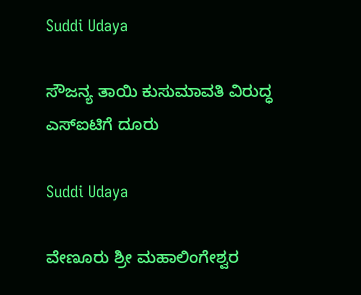Suddi Udaya

ಸೌಜನ್ಯ ತಾಯಿ ಕುಸುಮಾವತಿ ವಿರುದ್ಧ ಎಸ್‌ಐಟಿಗೆ ದೂರು

Suddi Udaya

ವೇಣೂರು ಶ್ರೀ ಮಹಾಲಿಂಗೇಶ್ವರ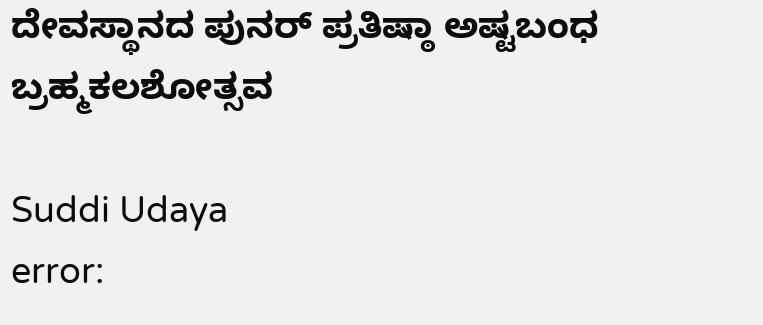ದೇವಸ್ಥಾನದ ಪುನರ್ ಪ್ರತಿಷ್ಠಾ ಅಷ್ಟಬಂಧ ಬ್ರಹ್ಮಕಲಶೋತ್ಸವ

Suddi Udaya
error: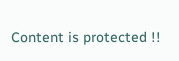Content is protected !!